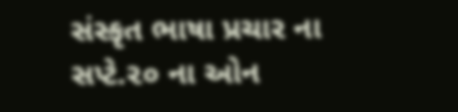સંસ્કૃત ભાષા પ્રચાર ના સપ્ટે.૨૦ ના ઓન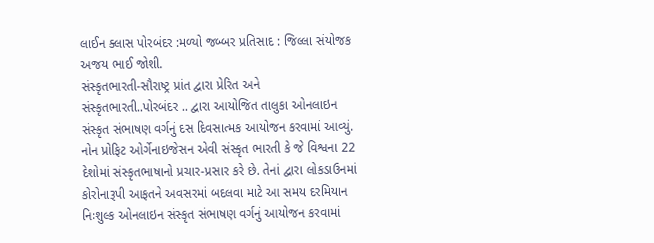લાઈન ક્લાસ પોરબંદર :મળ્યો જબ્બર પ્રતિસાદ : જિલ્લા સંયોજક અજય ભાઈ જોશી.
સંસ્કૃતભારતી-સૌરાષ્ટ્ર પ્રાંત દ્વારા પ્રેરિત અને સંસ્કૃતભારતી..પોરબંદર .. દ્વારા આયોજિત તાલુકા ઓનલાઇન સંસ્કૃત સંભાષણ વર્ગનું દસ દિવસાત્મક આયોજન કરવામાં આવ્યું.
નોન પ્રોફિટ ઓર્ગેનાઇજેસન એવી સંસ્કૃત ભારતી કે જે વિશ્વના 22 દેશોમાં સંસ્કૃતભાષાનો પ્રચાર-પ્રસાર કરે છે. તેનાં દ્વારા લોકડાઉનમાં કોરોનારૂપી આફતને અવસરમાં બદલવા માટે આ સમય દરમિયાન નિઃશુલ્ક ઓનલાઇન સંસ્કૃત સંભાષણ વર્ગનું આયોજન કરવામાં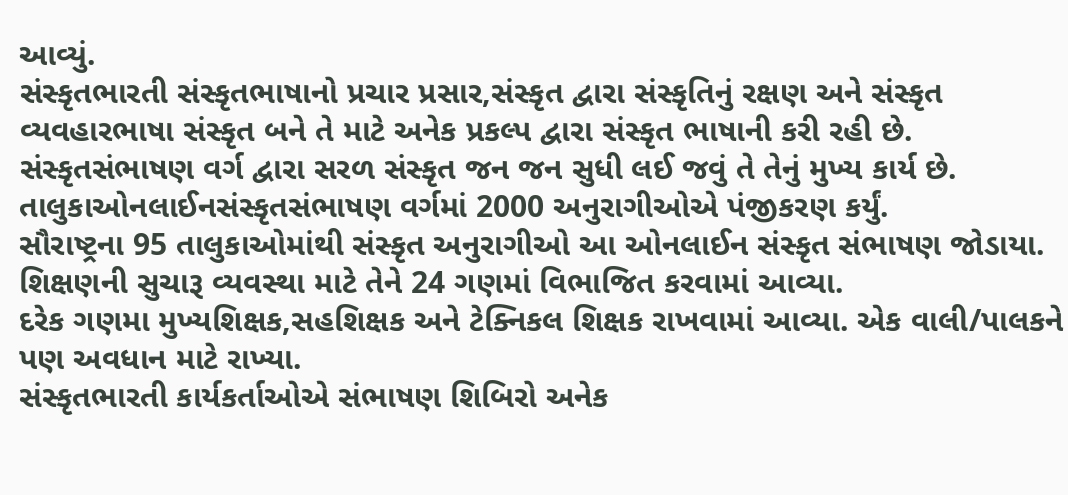આવ્યું.
સંસ્કૃતભારતી સંસ્કૃતભાષાનો પ્રચાર પ્રસાર,સંસ્કૃત દ્વારા સંસ્કૃતિનું રક્ષણ અને સંસ્કૃત વ્યવહારભાષા સંસ્કૃત બને તે માટે અનેક પ્રકલ્પ દ્વારા સંસ્કૃત ભાષાની કરી રહી છે.
સંસ્કૃતસંભાષણ વર્ગ દ્વારા સરળ સંસ્કૃત જન જન સુધી લઈ જવું તે તેનું મુખ્ય કાર્ય છે.
તાલુકાઓનલાઈનસંસ્કૃતસંભાષણ વર્ગમાં 2000 અનુરાગીઓએ પંજીકરણ કર્યું.
સૌરાષ્ટ્રના 95 તાલુકાઓમાંથી સંસ્કૃત અનુરાગીઓ આ ઓનલાઈન સંસ્કૃત સંભાષણ જોડાયા.
શિક્ષણની સુચારૂ વ્યવસ્થા માટે તેને 24 ગણમાં વિભાજિત કરવામાં આવ્યા.
દરેક ગણમા મુખ્યશિક્ષક,સહશિક્ષક અને ટેક્નિકલ શિક્ષક રાખવામાં આવ્યા. એક વાલી/પાલકને પણ અવધાન માટે રાખ્યા.
સંસ્કૃતભારતી કાર્યકર્તાઓએ સંભાષણ શિબિરો અનેક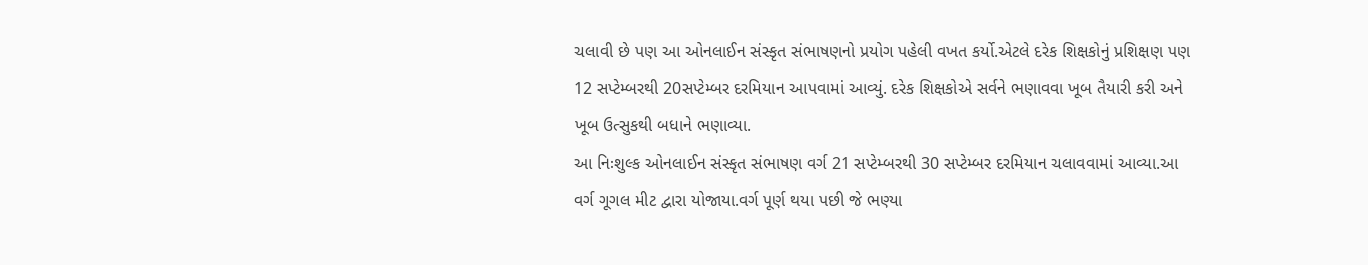ચલાવી છે પણ આ ઓનલાઈન સંસ્કૃત સંભાષણનો પ્રયોગ પહેલી વખત કર્યો.એટલે દરેક શિક્ષકોનું પ્રશિક્ષણ પણ 12 સપ્ટેમ્બરથી 20સપ્ટેમ્બર દરમિયાન આપવામાં આવ્યું. દરેક શિક્ષકોએ સર્વને ભણાવવા ખૂબ તૈયારી કરી અને ખૂબ ઉત્સુકથી બધાને ભણાવ્યા.
આ નિઃશુલ્ક ઓનલાઈન સંસ્કૃત સંભાષણ વર્ગ 21 સપ્ટેમ્બરથી 30 સપ્ટેમ્બર દરમિયાન ચલાવવામાં આવ્યા.આ વર્ગ ગૂગલ મીટ દ્વારા યોજાયા.વર્ગ પૂર્ણ થયા પછી જે ભણ્યા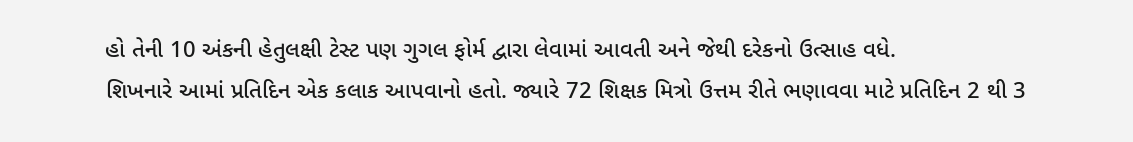હો તેની 10 અંકની હેતુલક્ષી ટેસ્ટ પણ ગુગલ ફોર્મ દ્વારા લેવામાં આવતી અને જેથી દરેકનો ઉત્સાહ વધે.
શિખનારે આમાં પ્રતિદિન એક કલાક આપવાનો હતો. જ્યારે 72 શિક્ષક મિત્રો ઉત્તમ રીતે ભણાવવા માટે પ્રતિદિન 2 થી 3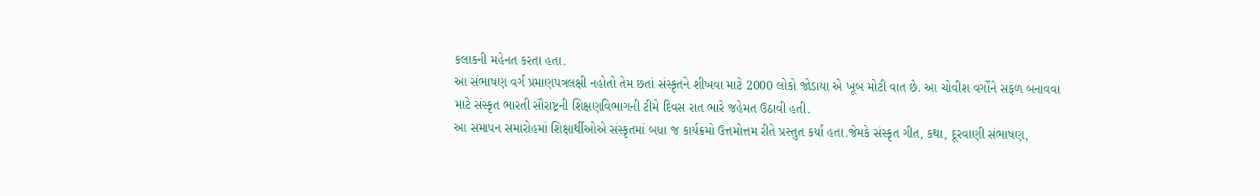કલાકની મહેનત કરતા હતા.
આ સંભાષણ વર્ગ પ્રમાણપત્રલક્ષી નહોતો તેમ છતાં સંસ્કૃતને શીખવા માટે 2000 લોકો જોડાયા એ ખૂબ મોટી વાત છે. આ ચોવીશ વર્ગોને સફળ બનાવવા માટે સંસ્કૃત ભારતી સૌરાષ્ટ્રની શિક્ષણવિભાગની ટીમે દિવસ રાત ભારે જહેમત ઉઠાવી હતી.
આ સમાપન સમારોહમાં શિક્ષાર્થીઓએ સંસ્કૃતમાં બધા જ કાર્યક્રમો ઉત્તમોત્તમ રીતે પ્રસ્તુત કર્યા હતા.જેમકે સંસ્કૃત ગીત, કથા, દૂરવાણી સંભાષણ,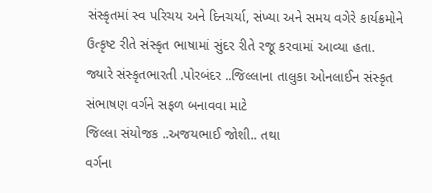સંસ્કૃતમાં સ્વ પરિચય અને દિનચર્યા, સંખ્યા અને સમય વગેરે કાર્યક્રમોને ઉત્કૃષ્ટ રીતે સંસ્કૃત ભાષામાં સુંદર રીતે રજૂ કરવામાં આવ્યા હતા.
જ્યારે સંસ્કૃતભારતી .પોરબંદર ..જિલ્લાના તાલુકા ઓનલાઈન સંસ્કૃત સંભાષણ વર્ગને સફળ બનાવવા માટે
જિલ્લા સંયોજક ..અજયભાઈ જોશી.. તથા
વર્ગના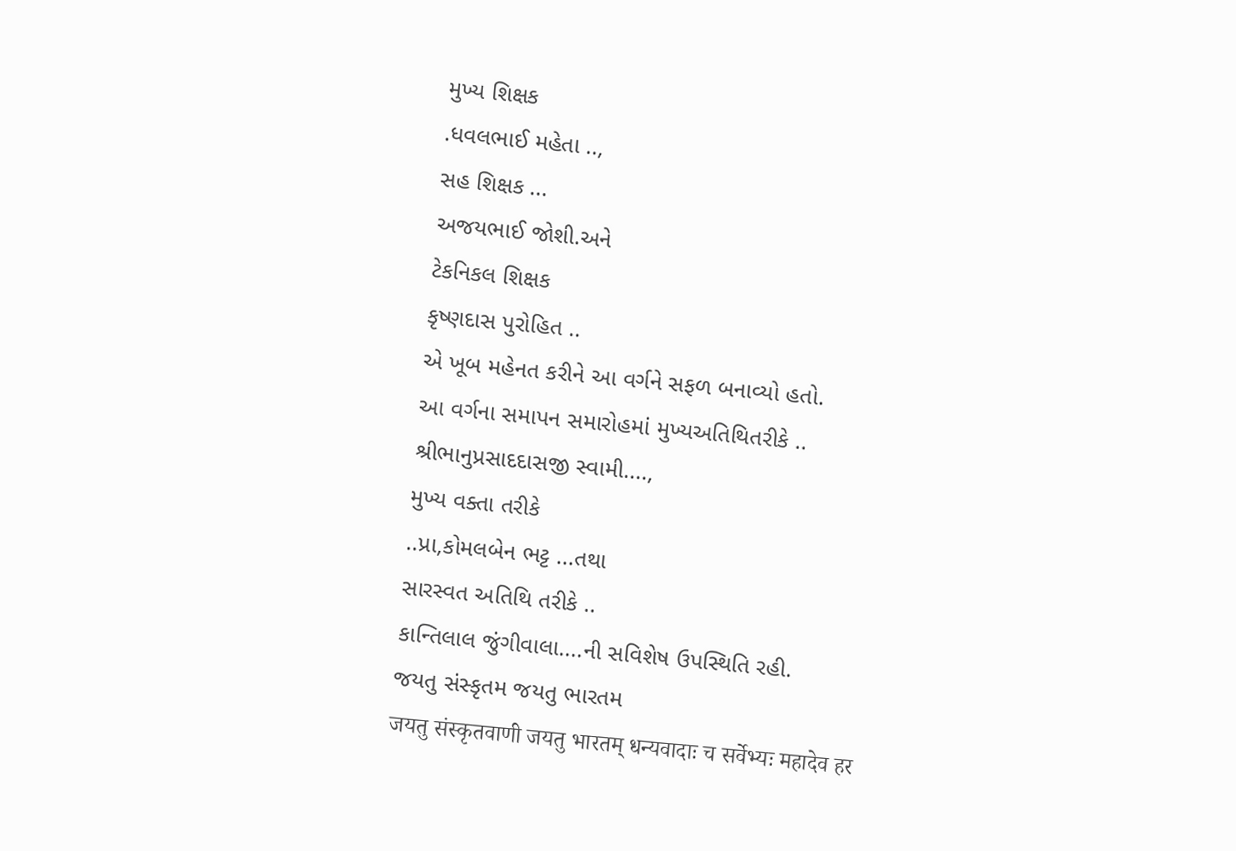મુખ્ય શિક્ષક
.ધવલભાઈ મહેતા ..,
સહ શિક્ષક ...
અજયભાઈ જોશી.અને
ટેકનિકલ શિક્ષક
કૃષ્ણદાસ પુરોહિત ..
એ ખૂબ મહેનત કરીને આ વર્ગને સફળ બનાવ્યો હતો.
આ વર્ગના સમાપન સમારોહમાં મુખ્યઅતિથિતરીકે ..
શ્રીભાનુપ્રસાદદાસજી સ્વામી....,
મુખ્ય વક્તા તરીકે
..પ્રા,કોમલબેન ભટ્ટ ...તથા
સારસ્વત અતિથિ તરીકે ..
કાન્તિલાલ જુંગીવાલા....ની સવિશેષ ઉપસ્થિતિ રહી.
જયતુ સંસ્કૃતમ જયતુ ભારતમ
जयतु संस्कृतवाणी जयतु भारतम् धन्यवादाः च सर्वेभ्यः महादेव हर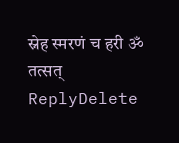स्नेह स्मरणं च हरी ॐ तत्सत्
ReplyDelete